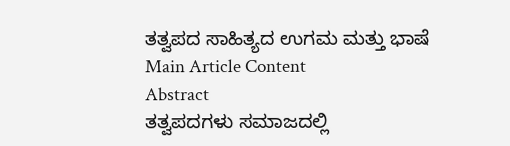ತತ್ವಪದ ಸಾಹಿತ್ಯದ ಉಗಮ ಮತ್ತು ಭಾಷೆ
Main Article Content
Abstract
ತತ್ವಪದಗಳು ಸಮಾಜದಲ್ಲಿ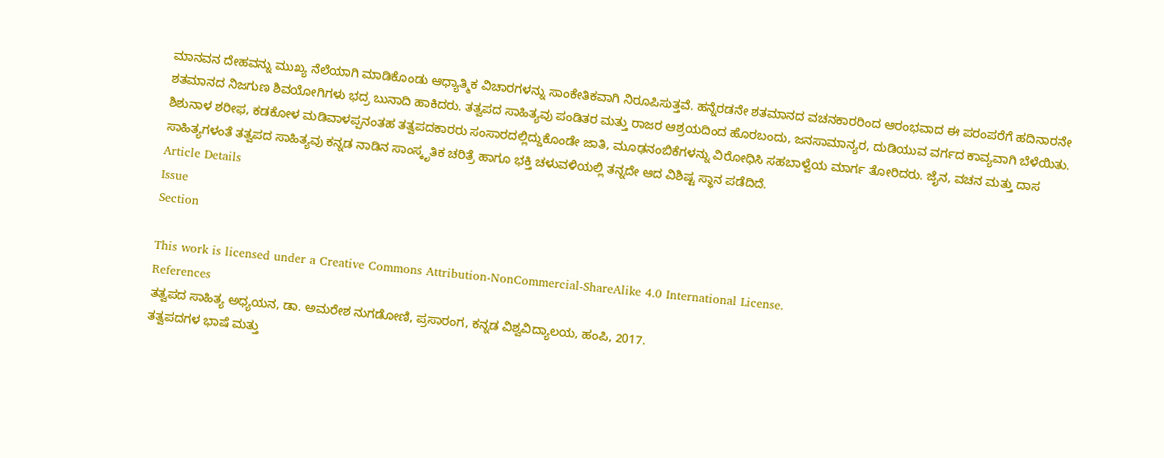ಮಾನವನ ದೇಹವನ್ನು ಮುಖ್ಯ ನೆಲೆಯಾಗಿ ಮಾಡಿಕೊಂಡು ಆಧ್ಯಾತ್ಮಿಕ ವಿಚಾರಗಳನ್ನು ಸಾಂಕೇತಿಕವಾಗಿ ನಿರೂಪಿಸುತ್ತವೆ. ಹನ್ನೆರಡನೇ ಶತಮಾನದ ವಚನಕಾರರಿಂದ ಆರಂಭವಾದ ಈ ಪರಂಪರೆಗೆ ಹದಿನಾರನೇ ಶತಮಾನದ ನಿಜಗುಣ ಶಿವಯೋಗಿಗಳು ಭದ್ರ ಬುನಾದಿ ಹಾಕಿದರು. ತತ್ವಪದ ಸಾಹಿತ್ಯವು ಪಂಡಿತರ ಮತ್ತು ರಾಜರ ಆಶ್ರಯದಿಂದ ಹೊರಬಂದು, ಜನಸಾಮಾನ್ಯರ, ದುಡಿಯುವ ವರ್ಗದ ಕಾವ್ಯವಾಗಿ ಬೆಳೆಯಿತು. ಶಿಶುನಾಳ ಶರೀಫ, ಕಡಕೋಳ ಮಡಿವಾಳಪ್ಪನಂತಹ ತತ್ವಪದಕಾರರು ಸಂಸಾರದಲ್ಲಿದ್ದುಕೊಂಡೇ ಜಾತಿ, ಮೂಢನಂಬಿಕೆಗಳನ್ನು ವಿರೋಧಿಸಿ ಸಹಬಾಳ್ವೆಯ ಮಾರ್ಗ ತೋರಿದರು. ಜೈನ, ವಚನ ಮತ್ತು ದಾಸ ಸಾಹಿತ್ಯಗಳಂತೆ ತತ್ವಪದ ಸಾಹಿತ್ಯವು ಕನ್ನಡ ನಾಡಿನ ಸಾಂಸ್ಕೃತಿಕ ಚರಿತ್ರೆ ಹಾಗೂ ಭಕ್ತಿ ಚಳುವಳಿಯಲ್ಲಿ ತನ್ನದೇ ಆದ ವಿಶಿಷ್ಟ ಸ್ಥಾನ ಪಡೆದಿದೆ.
Article Details
Issue
Section

This work is licensed under a Creative Commons Attribution-NonCommercial-ShareAlike 4.0 International License.
References
ತತ್ವಪದ ಸಾಹಿತ್ಯ ಅಧ್ಯಯನ, ಡಾ. ಅಮರೇಶ ನುಗಡೋಣಿ, ಪ್ರಸಾರಂಗ, ಕನ್ನಡ ವಿಶ್ವವಿದ್ಯಾಲಯ, ಹಂಪಿ, 2017.
ತತ್ವಪದಗಳ ಭಾಷೆ ಮತ್ತು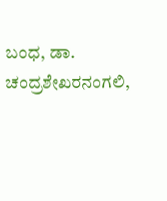ಬಂಧ, ಡಾ. ಚಂದ್ರಶೇಖರನಂಗಲಿ,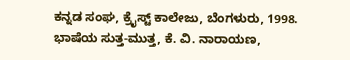ಕನ್ನಡ ಸಂಘ, ಕ್ರೈಸ್ಟ್ ಕಾಲೇಜು, ಬೆಂಗಳುರು, 1998.
ಭಾಷೆಯ ಸುತ್ತ-ಮುತ್ತ, ಕೆ. ವಿ. ನಾರಾಯಣ,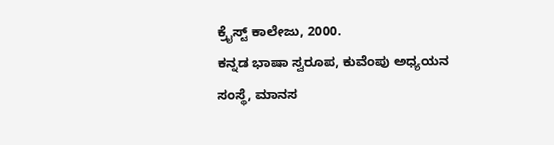ಕ್ರೈಸ್ಟ್ ಕಾಲೇಜು, 2000.
ಕನ್ನಡ ಭಾಷಾ ಸ್ವರೂಪ, ಕುವೆಂಪು ಅಧ್ಯಯನ ಸಂಸ್ಥೆ, ಮಾನಸ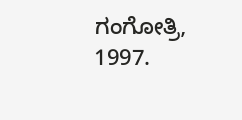ಗಂಗೋತ್ರಿ, 1997.